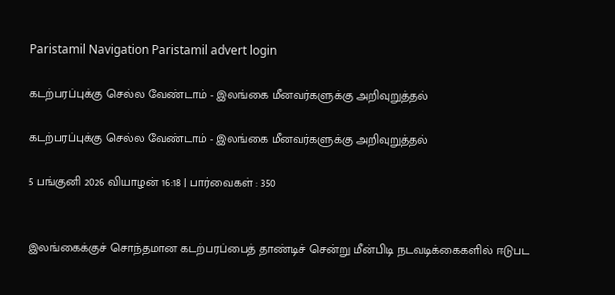Paristamil Navigation Paristamil advert login

கடற்பரப்புக்கு செல்ல வேண்டாம் - இலங்கை மீனவர்களுக்கு அறிவுறுத்தல்

கடற்பரப்புக்கு செல்ல வேண்டாம் - இலங்கை மீனவர்களுக்கு அறிவுறுத்தல்

5 பங்குனி 2026 வியாழன் 16:18 | பார்வைகள் : 350


இலங்கைக்குச் சொந்தமான கடற்பரப்பைத் தாண்டிச் சென்று மீன்பிடி நடவடிக்கைகளில் ஈடுபட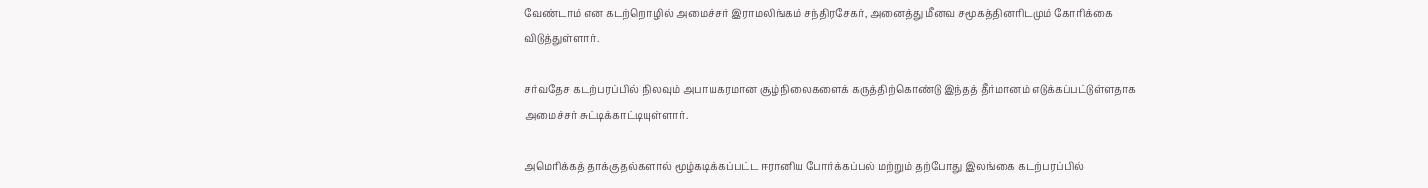வேண்டாம் என கடற்றொழில் அமைச்சர் இராமலிங்கம் சந்திரசேகர், அனைத்து மீனவ சமூகத்தினரிடமும் கோரிக்கை விடுத்துள்ளார்.

சர்வதேச கடற்பரப்பில் நிலவும் அபாயகரமான சூழ்நிலைகளைக் கருத்திற்கொண்டு இந்தத் தீர்மானம் எடுக்கப்பட்டுள்ளதாக அமைச்சர் சுட்டிக்காட்டியுள்ளார்.

அமெரிக்கத் தாக்குதல்களால் மூழ்கடிக்கப்பட்ட ஈரானிய போர்க்கப்பல் மற்றும் தற்போது இலங்கை கடற்பரப்பில்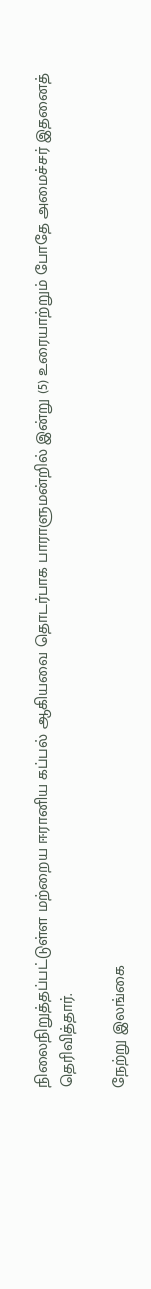நிலைநிறுத்தப்பட்டுள்ள மற்றைய ஈரானிய கப்பல் ஆகியவை தொடர்பாக பாராளுமன்றில் இன்று (5) உரையாற்றும் போதே அமைச்சர் இதனைத் தெரிவித்தார்.

நேற்று இலங்கை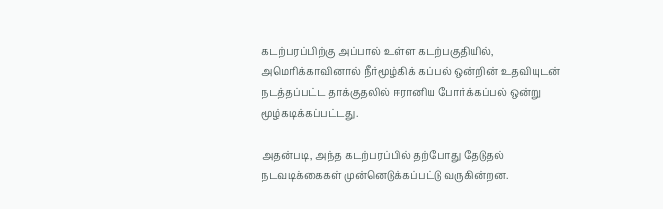கடற்பரப்பிற்கு அப்பால் உள்ள கடற்பகுதியில், அமெரிக்காவினால் நீர்மூழ்கிக் கப்பல் ஒன்றின் உதவியுடன் நடத்தப்பட்ட தாக்குதலில் ஈரானிய போர்க்கப்பல் ஒன்று மூழ்கடிக்கப்பட்டது.

அதன்படி, அந்த கடற்பரப்பில் தற்போது தேடுதல் நடவடிக்கைகள் முன்னெடுக்கப்பட்டு வருகின்றன.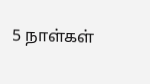5 நாள்கள்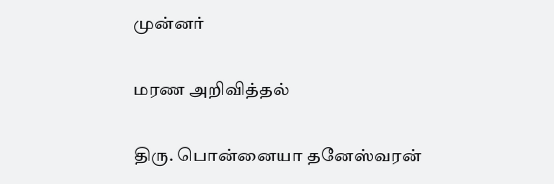முன்னர்

மரண அறிவித்தல்

திரு. பொன்னையா தனேஸ்வரன்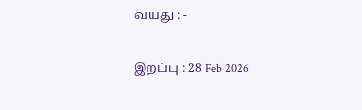வயது : -

இறப்பு : 28 Feb 2026